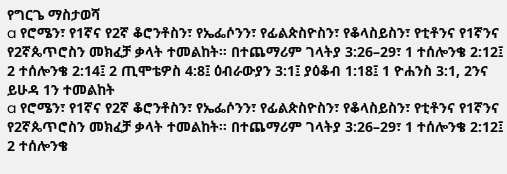የግርጌ ማስታወሻ
a የሮሜን፣ የ1ኛና የ2ኛ ቆሮንቶስን፣ የኤፌሶንን፣ የፊልጵስዮስን፣ የቆላስይስን፣ የቲቶንና የ1ኛንና የ2ኛጴጥሮስን መክፈቻ ቃላት ተመልከት። በተጨማሪም ገላትያ 3:26–29፣ 1 ተሰሎንቄ 2:12፤ 2 ተሰሎንቄ 2:14፤ 2 ጢሞቴዎስ 4:8፤ ዕብራውያን 3:1፤ ያዕቆብ 1:18፤ 1 ዮሐንስ 3:1, 2ንና ይሁዳ 1ን ተመልከት
a የሮሜን፣ የ1ኛና የ2ኛ ቆሮንቶስን፣ የኤፌሶንን፣ የፊልጵስዮስን፣ የቆላስይስን፣ የቲቶንና የ1ኛንና የ2ኛጴጥሮስን መክፈቻ ቃላት ተመልከት። በተጨማሪም ገላትያ 3:26–29፣ 1 ተሰሎንቄ 2:12፤ 2 ተሰሎንቄ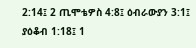2:14፤ 2 ጢሞቴዎስ 4:8፤ ዕብራውያን 3:1፤ ያዕቆብ 1:18፤ 1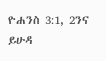ዮሐንስ 3:1, 2ንና ይሁዳ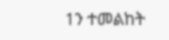1ን ተመልከት